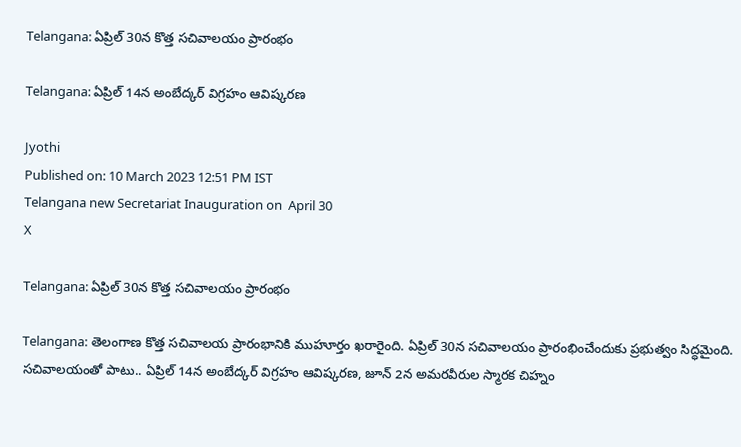Telangana: ఏప్రిల్ 30న కొత్త సచివాలయం ప్రారంభం

Telangana: ఏప్రిల్ 14న అంబేద్కర్ విగ్రహం ఆవిష్కరణ

Jyothi
Published on: 10 March 2023 12:51 PM IST
Telangana new Secretariat Inauguration on  April 30
X

Telangana: ఏప్రిల్ 30న కొత్త సచివాలయం ప్రారంభం

Telangana: తెలంగాణ కొత్త సచివాలయ ప్రారంభానికి ముహూర్తం ఖరారైంది. ఏప్రిల్ 30న సచివాలయం ప్రారంభించేందుకు ప్రభుత్వం సిద్ధమైంది. సచివాలయంతో పాటు.. ఏప్రిల్ 14న అంబేద్కర్ విగ్రహం ఆవిష్కరణ, జూన్‌ 2న అమరవీరుల స్మారక చిహ్నం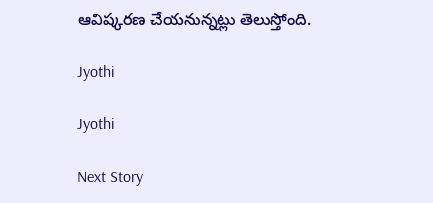ఆవిష్కరణ చేయనున్నట్లు తెలుస్తోంది.

Jyothi

Jyothi

Next Story